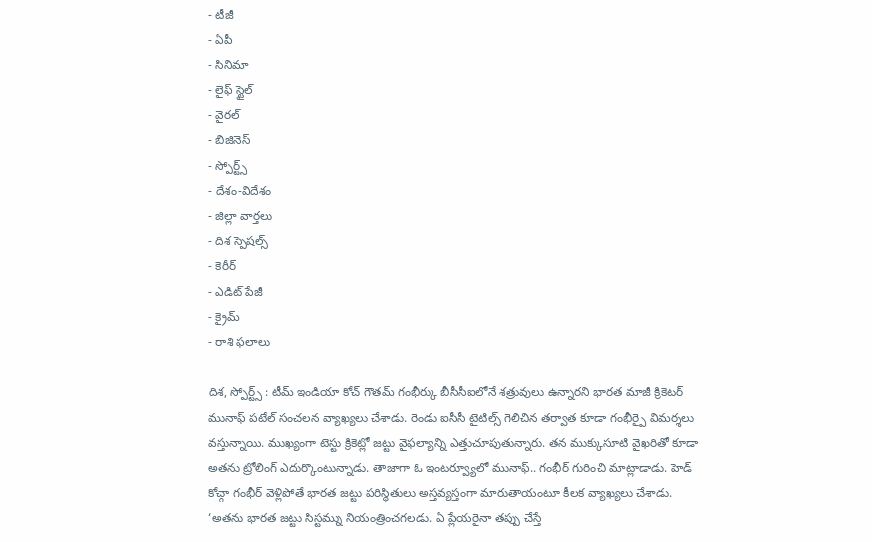- టీజీ
- ఏపీ
- సినిమా
- లైఫ్ స్టైల్
- వైరల్
- బిజినెస్
- స్పోర్ట్స్
- దేశం-విదేశం
- జిల్లా వార్తలు
- దిశ స్పెషల్స్
- కెరీర్
- ఎడిట్ పేజీ
- క్రైమ్
- రాశి ఫలాలు

దిశ, స్పోర్ట్స్ : టీమ్ ఇండియా కోచ్ గౌతమ్ గంభీర్కు బీసీసీఐలోనే శత్రువులు ఉన్నారని భారత మాజీ క్రికెటర్ మునాఫ్ పటేల్ సంచలన వ్యాఖ్యలు చేశాడు. రెండు ఐసీసీ టైటిల్స్ గెలిచిన తర్వాత కూడా గంభీర్పై విమర్శలు వస్తున్నాయి. ముఖ్యంగా టెస్టు క్రికెట్లో జట్టు వైఫల్యాన్ని ఎత్తుచూపుతున్నారు. తన ముక్కుసూటి వైఖరితో కూడా అతను ట్రోలింగ్ ఎదుర్కొంటున్నాడు. తాజాగా ఓ ఇంటర్వ్యూలో మునాఫ్.. గంభీర్ గురించి మాట్లాడాడు. హెడ్ కోచ్గా గంభీర్ వెళ్లిపోతే భారత జట్టు పరిస్థితులు అస్తవ్యస్తంగా మారుతాయంటూ కీలక వ్యాఖ్యలు చేశాడు. ‘అతను భారత జట్టు సిస్టమ్ను నియంత్రించగలడు. ఏ ప్లేయరైనా తప్పు చేస్తే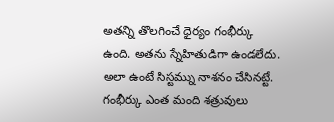అతన్ని తొలగించే ధైర్యం గంభీర్కు ఉంది. అతను స్నేహితుడిగా ఉండలేదు. అలా ఉంటే సిస్టమ్ను నాశనం చేసినట్టే. గంభీర్కు ఎంత మంది శత్రువులు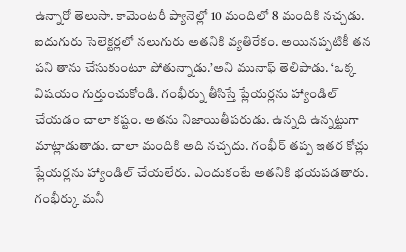ఉన్నారో తెలుసా. కామెంటరీ ప్యానెల్లో 10 మందిలో 8 మందికి నచ్చడు. ఐదుగురు సెలెక్టర్లలో నలుగురు అతనికి వ్యతిరేకం. అయినప్పటికీ తన పని తాను చేసుకుంటూ పోతున్నాడు.’అని మునాఫ్ తెలిపాడు. ‘ఒక్క విషయం గుర్తుంచుకోండి. గంభీర్ను తీసిస్తే ప్లేయర్లను హ్యాండిల్ చేయడం చాలా కష్టం. అతను నిజాయితీపరుడు. ఉన్నది ఉన్నట్టుగా మాట్లాడుతాడు. చాలా మందికి అది నచ్చదు. గంభీర్ తప్ప ఇతర కోచ్లు ప్లేయర్లను హ్యాండిల్ చేయలేరు. ఎందుకంటే అతనికి భయపడతారు. గంభీర్కు మనీ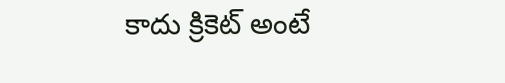కాదు క్రికెట్ అంటే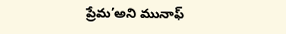ప్రేమ’అని మునాఫ్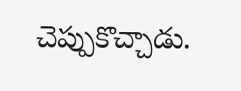చెప్పుకొచ్చాడు.